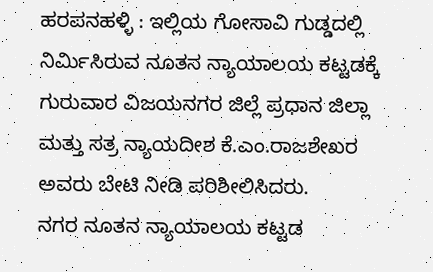ಹರಪನಹಳ್ಳಿ : ಇಲ್ಲಿಯ ಗೋಸಾವಿ ಗುಡ್ಡದಲ್ಲಿ ನಿರ್ಮಿಸಿರುವ ನೂತನ ನ್ಯಾಯಾಲಯ ಕಟ್ಟಡಕ್ಕೆ ಗುರುವಾರ ವಿಜಯನಗರ ಜಿಲ್ಲೆ ಪ್ರಧಾನ ಜಿಲ್ಲಾ ಮತ್ತು ಸತ್ರ ನ್ಯಾಯದೀಶ ಕೆ.ಎಂ.ರಾಜಶೇಖರ ಅವರು ಬೇಟಿ ನೀಡಿ ಪರಿಶೀಲಿಸಿದರು.
ನಗರ ನೂತನ ನ್ಯಾಯಾಲಯ ಕಟ್ಟಡ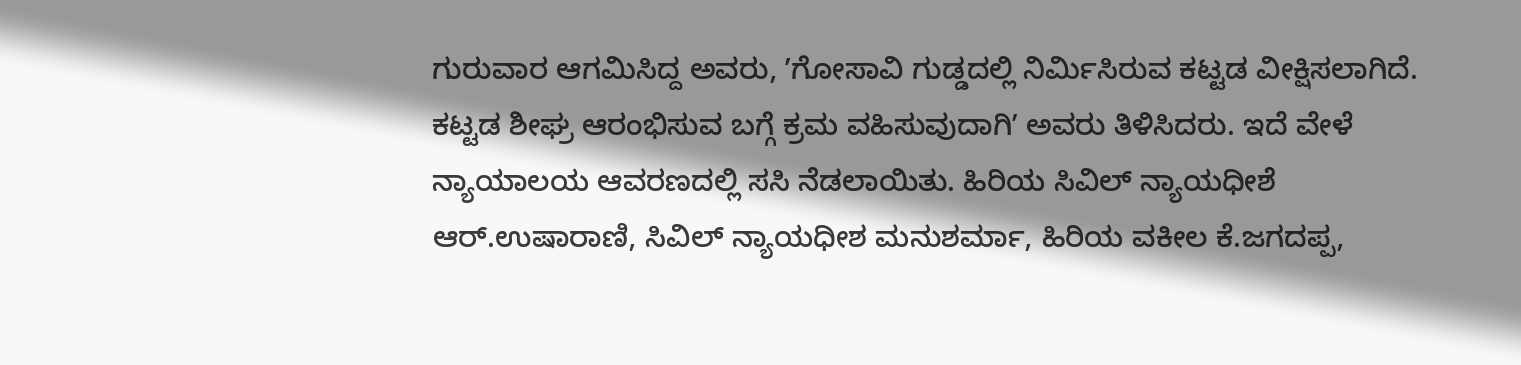ಗುರುವಾರ ಆಗಮಿಸಿದ್ದ ಅವರು, ʼಗೋಸಾವಿ ಗುಡ್ಡದಲ್ಲಿ ನಿರ್ಮಿಸಿರುವ ಕಟ್ಟಡ ವೀಕ್ಷಿಸಲಾಗಿದೆ. ಕಟ್ಟಡ ಶೀಘ್ರ ಆರಂಭಿಸುವ ಬಗ್ಗೆ ಕ್ರಮ ವಹಿಸುವುದಾಗಿʼ ಅವರು ತಿಳಿಸಿದರು. ಇದೆ ವೇಳೆ ನ್ಯಾಯಾಲಯ ಆವರಣದಲ್ಲಿ ಸಸಿ ನೆಡಲಾಯಿತು. ಹಿರಿಯ ಸಿವಿಲ್ ನ್ಯಾಯಧೀಶೆ ಆರ್.ಉಷಾರಾಣಿ, ಸಿವಿಲ್ ನ್ಯಾಯಧೀಶ ಮನುಶರ್ಮಾ, ಹಿರಿಯ ವಕೀಲ ಕೆ.ಜಗದಪ್ಪ,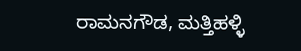ರಾಮನಗೌಡ, ಮತ್ತಿಹಳ್ಳಿ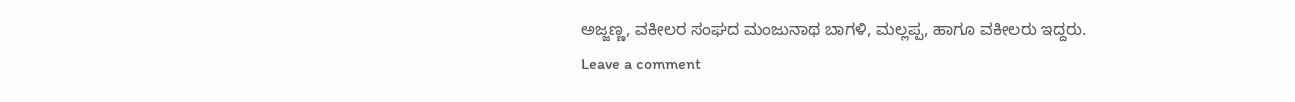ಅಜ್ಜಣ್ಣ, ವಕೀಲರ ಸಂಘದ ಮಂಜುನಾಥ ಬಾಗಳಿ, ಮಲ್ಲಪ್ಪ, ಹಾಗೂ ವಕೀಲರು ಇದ್ದರು.
Leave a comment